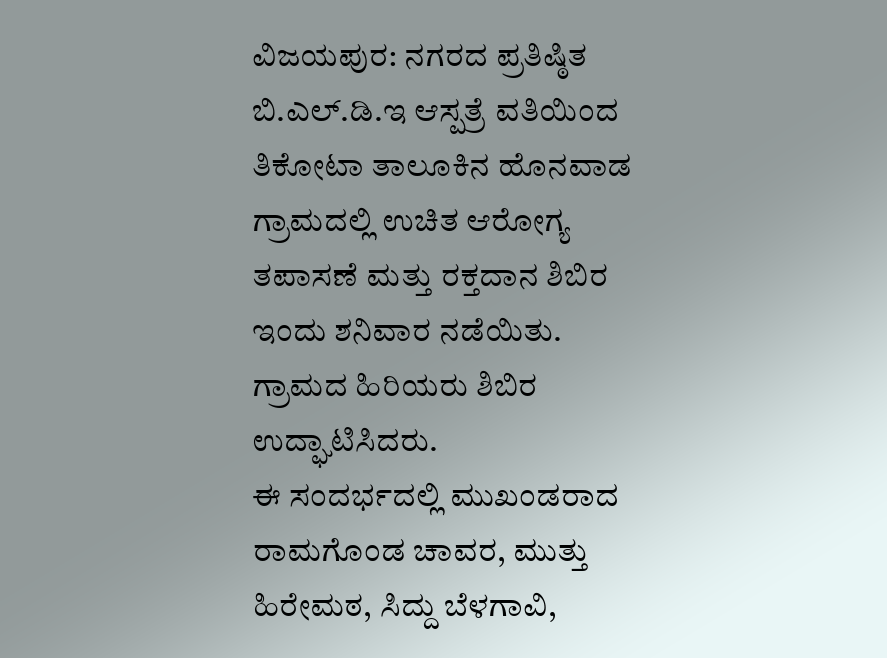ವಿಜಯಪುರ: ನಗರದ ಪ್ರತಿಷ್ಠಿತ ಬಿ.ಎಲ್.ಡಿ.ಇ ಆಸ್ಪತ್ರೆ ವತಿಯಿಂದ ತಿಕೋಟಾ ತಾಲೂಕಿನ ಹೊನವಾಡ ಗ್ರಾಮದಲ್ಲಿ ಉಚಿತ ಆರೋಗ್ಯ ತಪಾಸಣೆ ಮತ್ತು ರಕ್ತದಾನ ಶಿಬಿರ ಇಂದು ಶನಿವಾರ ನಡೆಯಿತು.
ಗ್ರಾಮದ ಹಿರಿಯರು ಶಿಬಿರ ಉದ್ಘಾಟಿಸಿದರು.
ಈ ಸಂದರ್ಭದಲ್ಲಿ ಮುಖಂಡರಾದ ರಾಮಗೊಂಡ ಚಾವರ, ಮುತ್ತು ಹಿರೇಮಠ, ಸಿದ್ದು ಬೆಳಗಾವಿ,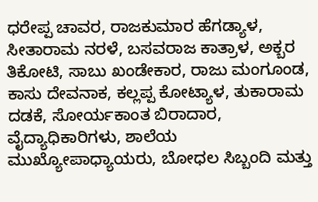ಧರೇಪ್ಪ ಚಾವರ, ರಾಜಕುಮಾರ ಹೆಗಡ್ಯಾಳ, ಸೀತಾರಾಮ ನರಳೆ, ಬಸವರಾಜ ಕಾತ್ರಾಳ, ಅಕ್ಬರ ತಿಕೋಟಿ, ಸಾಬು ಖಂಡೇಕಾರ, ರಾಜು ಮಂಗೂಂಡ, ಕಾಸು ದೇವನಾಕ, ಕಲ್ಲಪ್ಪ ಕೋಟ್ಯಾಳ, ತುಕಾರಾಮ ದಡಕೆ, ಸೋರ್ಯಕಾಂತ ಬಿರಾದಾರ, ವೈದ್ಯಾಧಿಕಾರಿಗಳು, ಶಾಲೆಯ ಮುಖ್ಯೋಪಾಧ್ಯಾಯರು, ಬೋಧಲ ಸಿಬ್ಬಂದಿ ಮತ್ತು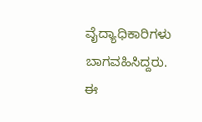ವೈದ್ಯಾಧಿಕಾರಿಗಳು ಬಾಗವಹಿಸಿದ್ದರು.
ಈ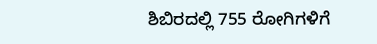ಶಿಬಿರದಲ್ಲಿ 755 ರೋಗಿಗಳಿಗೆ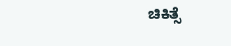ಚಿಕಿತ್ಸೆ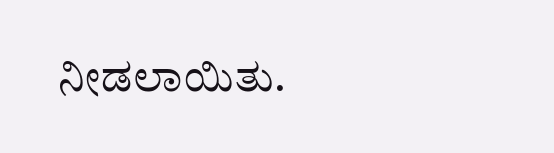ನೀಡಲಾಯಿತು.